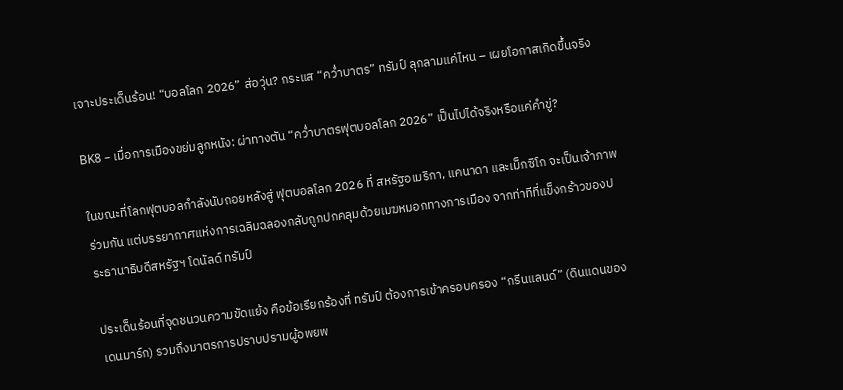เจาะประเด็นร้อน! “บอลโลก 2026” ส่อวุ่น? กระแส “คว่ำบาตร” ทรัมป์ ลุกลามแค่ไหน – เผยโอกาสเกิดขึ้นจริง

BK8 – เมื่อการเมืองขย่มลูกหนัง: ผ่าทางตัน “คว่ำบาตรฟุตบอลโลก 2026” เป็นไปได้จริงหรือแค่คำขู่?

ในขณะที่โลกฟุตบอลกำลังนับถอยหลังสู่ ฟุตบอลโลก 2026 ที่ สหรัฐอเมริกา, แคนาดา และเม็กซิโก จะเป็นเจ้าภาพร่วมกัน แต่บรรยากาศแห่งการเฉลิมฉลองกลับถูกปกคลุมด้วยเมฆหมอกทางการเมือง จากท่าทีที่แข็งกร้าวของประธานาธิบดีสหรัฐฯ โดนัลด์ ทรัมป์

ประเด็นร้อนที่จุดชนวนความขัดแย้ง คือข้อเรียกร้องที่ ทรัมป์ ต้องการเข้าครอบครอง “กรีนแลนด์” (ดินแดนของเดนมาร์ก) รวมถึงมาตรการปราบปรามผู้อพยพ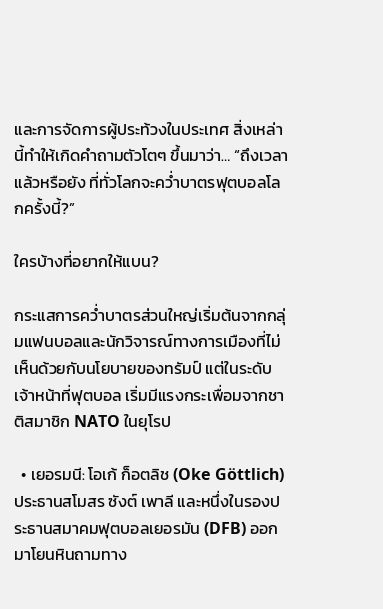และการจัดการผู้ประท้วงในประเทศ สิ่งเหล่านี้ทำให้เกิดคำถามตัวโตๆ ขึ้นมาว่า… “ถึงเวลาแล้วหรือยัง ที่ทั่วโลกจะคว่ำบาตรฟุตบอลโลกครั้งนี้?”

ใครบ้างที่อยากให้แบน?

กระแสการคว่ำบาตรส่วนใหญ่เริ่มต้นจากกลุ่มแฟนบอลและนักวิจารณ์ทางการเมืองที่ไม่เห็นด้วยกับนโยบายของทรัมป์ แต่ในระดับเจ้าหน้าที่ฟุตบอล เริ่มมีแรงกระเพื่อมจากชาติสมาชิก NATO ในยุโรป

  • เยอรมนี: โอเก้ ก็อตลิช (Oke Göttlich) ประธานสโมสร ซังต์ เพาลี และหนึ่งในรองประธานสมาคมฟุตบอลเยอรมัน (DFB) ออกมาโยนหินถามทาง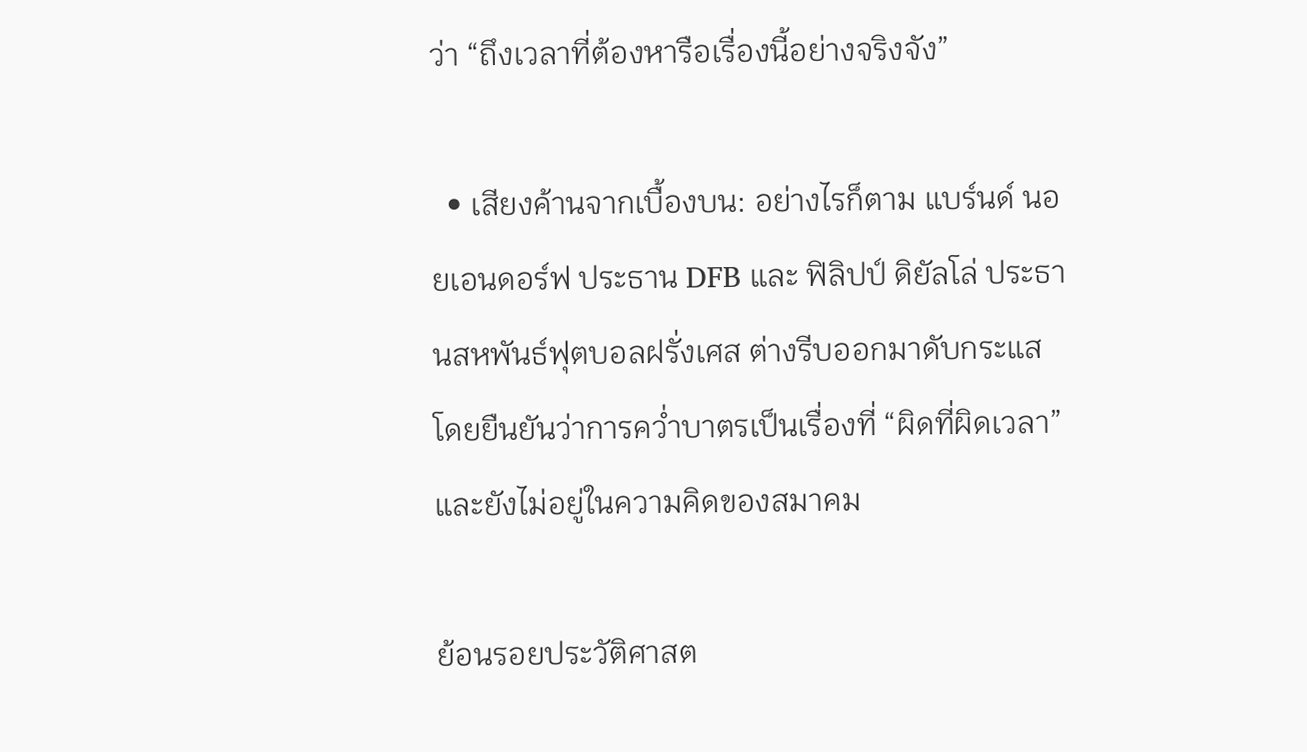ว่า “ถึงเวลาที่ต้องหารือเรื่องนี้อย่างจริงจัง”

  • เสียงค้านจากเบื้องบน: อย่างไรก็ตาม แบร์นด์ นอยเอนดอร์ฟ ประธาน DFB และ ฟิลิปป์ ดิยัลโล่ ประธานสหพันธ์ฟุตบอลฝรั่งเศส ต่างรีบออกมาดับกระแส โดยยืนยันว่าการคว่ำบาตรเป็นเรื่องที่ “ผิดที่ผิดเวลา” และยังไม่อยู่ในความคิดของสมาคม

ย้อนรอยประวัติศาสต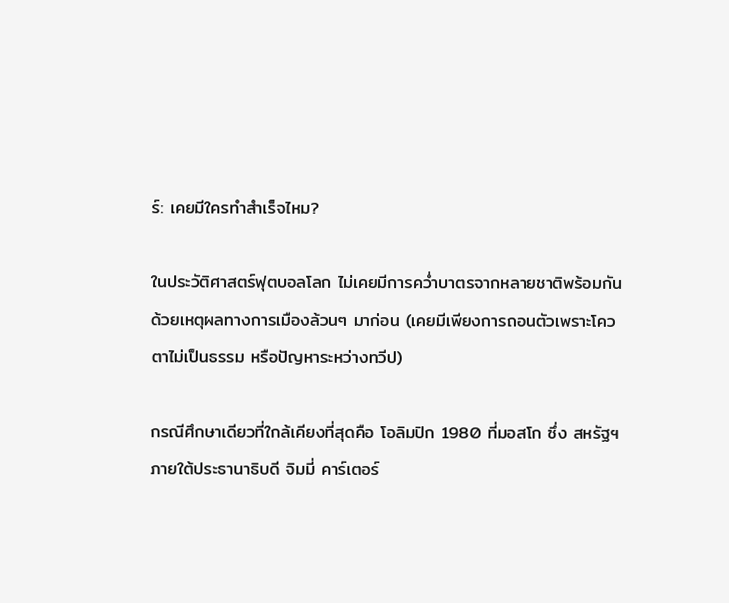ร์: เคยมีใครทำสำเร็จไหม?

ในประวัติศาสตร์ฟุตบอลโลก ไม่เคยมีการคว่ำบาตรจากหลายชาติพร้อมกันด้วยเหตุผลทางการเมืองล้วนๆ มาก่อน (เคยมีเพียงการถอนตัวเพราะโควตาไม่เป็นธรรม หรือปัญหาระหว่างทวีป)

กรณีศึกษาเดียวที่ใกล้เคียงที่สุดคือ โอลิมปิก 1980 ที่มอสโก ซึ่ง สหรัฐฯ ภายใต้ประธานาธิบดี จิมมี่ คาร์เตอร์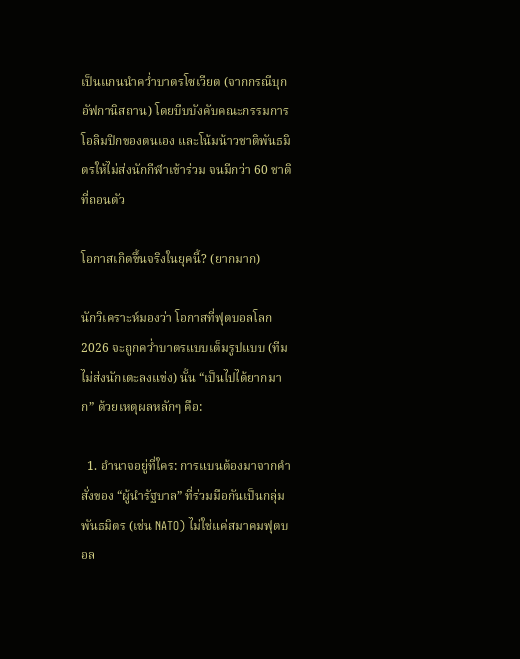เป็นแกนนำคว่ำบาตรโซเวียต (จากกรณีบุกอัฟกานิสถาน) โดยบีบบังคับคณะกรรมการโอลิมปิกของตนเอง และโน้มน้าวชาติพันธมิตรให้ไม่ส่งนักกีฬาเข้าร่วม จนมีกว่า 60 ชาติที่ถอนตัว

โอกาสเกิดขึ้นจริงในยุคนี้? (ยากมาก)

นักวิเคราะห์มองว่า โอกาสที่ฟุตบอลโลก 2026 จะถูกคว่ำบาตรแบบเต็มรูปแบบ (ทีมไม่ส่งนักเตะลงแข่ง) นั้น “เป็นไปได้ยากมาก” ด้วยเหตุผลหลักๆ คือ:

  1. อำนาจอยู่ที่ใคร: การแบนต้องมาจากคำสั่งของ “ผู้นำรัฐบาล” ที่ร่วมมือกันเป็นกลุ่มพันธมิตร (เช่น NATO) ไม่ใช่แค่สมาคมฟุตบอล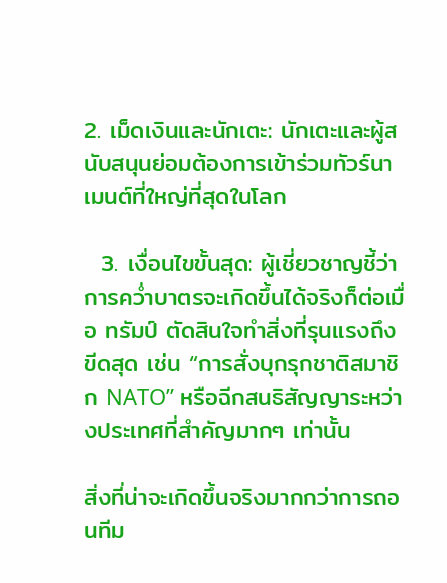2. เม็ดเงินและนักเตะ: นักเตะและผู้สนับสนุนย่อมต้องการเข้าร่วมทัวร์นาเมนต์ที่ใหญ่ที่สุดในโลก

  3. เงื่อนไขขั้นสุด: ผู้เชี่ยวชาญชี้ว่า การคว่ำบาตรจะเกิดขึ้นได้จริงก็ต่อเมื่อ ทรัมป์ ตัดสินใจทำสิ่งที่รุนแรงถึงขีดสุด เช่น “การสั่งบุกรุกชาติสมาชิก NATO” หรือฉีกสนธิสัญญาระหว่างประเทศที่สำคัญมากๆ เท่านั้น

สิ่งที่น่าจะเกิดขึ้นจริงมากกว่าการถอนทีม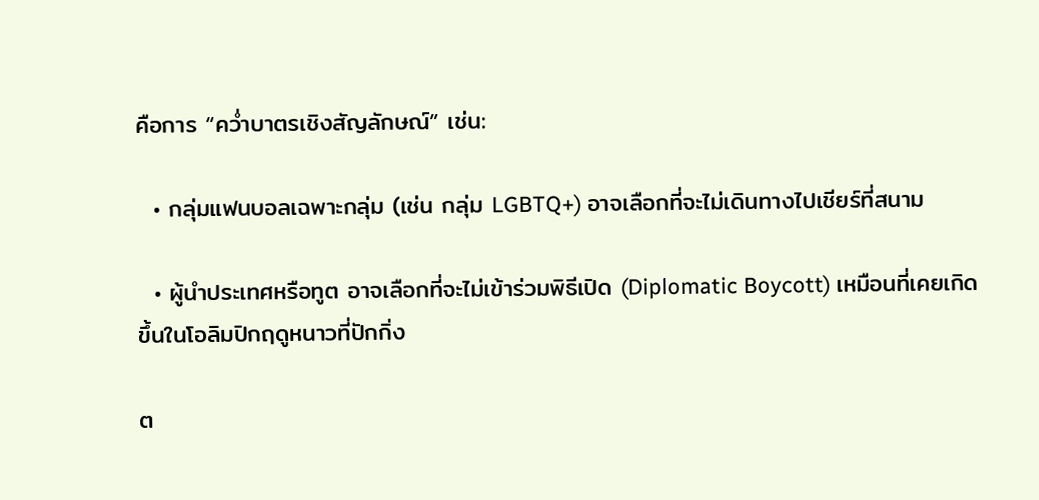คือการ “คว่ำบาตรเชิงสัญลักษณ์” เช่น:

  • กลุ่มแฟนบอลเฉพาะกลุ่ม (เช่น กลุ่ม LGBTQ+) อาจเลือกที่จะไม่เดินทางไปเชียร์ที่สนาม

  • ผู้นำประเทศหรือทูต อาจเลือกที่จะไม่เข้าร่วมพิธีเปิด (Diplomatic Boycott) เหมือนที่เคยเกิดขึ้นในโอลิมปิกฤดูหนาวที่ปักกิ่ง

ต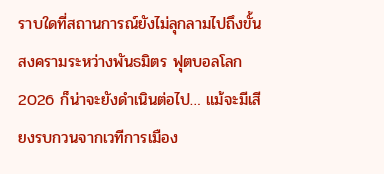ราบใดที่สถานการณ์ยังไม่ลุกลามไปถึงขั้นสงครามระหว่างพันธมิตร ฟุตบอลโลก 2026 ก็น่าจะยังดำเนินต่อไป… แม้จะมีเสียงรบกวนจากเวทีการเมือง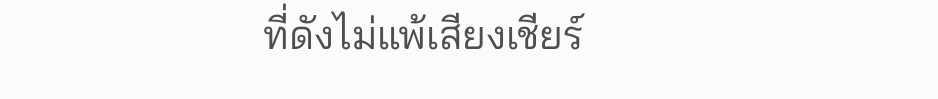ที่ดังไม่แพ้เสียงเชียร์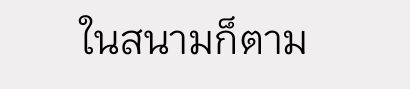ในสนามก็ตาม